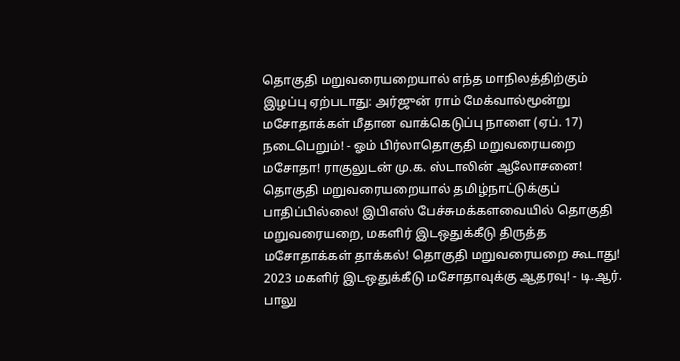தொகுதி மறுவரையறையால் எந்த மாநிலத்திற்கும் இழப்பு ஏற்படாது: அர்ஜுன் ராம் மேக்வால்மூன்று மசோதாக்கள் மீதான வாக்கெடுப்பு நாளை (ஏப். 17) நடைபெறும்! - ஓம் பிர்லாதொகுதி மறுவரையறை மசோதா! ராகுலுடன் மு.க. ஸ்டாலின் ஆலோசனை! தொகுதி மறுவரையறையால் தமிழ்நாட்டுக்குப் பாதிப்பில்லை! இபிஎஸ் பேச்சுமக்களவையில் தொகுதி மறுவரையறை, மகளிர் இடஒதுக்கீடு திருத்த மசோதாக்கள் தாக்கல்! தொகுதி மறுவரையறை கூடாது! 2023 மகளிர் இடஒதுக்கீடு மசோதாவுக்கு ஆதரவு! - டி.ஆர். பாலு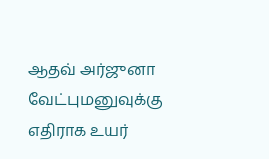ஆதவ் அர்ஜுனா வேட்புமனுவுக்கு எதிராக உயர்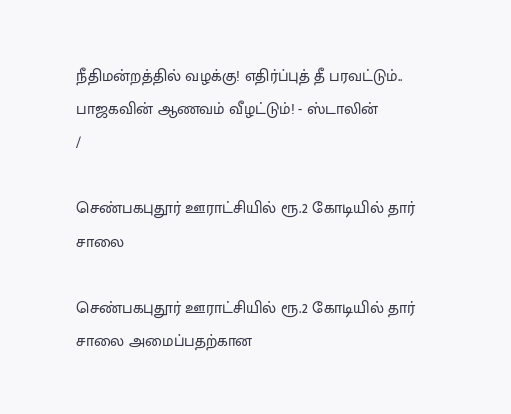நீதிமன்றத்தில் வழக்கு! எதிர்ப்புத் தீ பரவட்டும்.. பாஜகவின் ஆணவம் வீழட்டும்! - ஸ்டாலின்
/

செண்பகபுதூர் ஊராட்சியில் ரூ.2 கோடியில் தார் சாலை

செண்பகபுதூர் ஊராட்சியில் ரூ.2 கோடியில் தார் சாலை அமைப்பதற்கான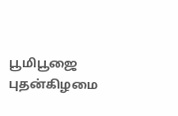பூமிபூஜை புதன்கிழமை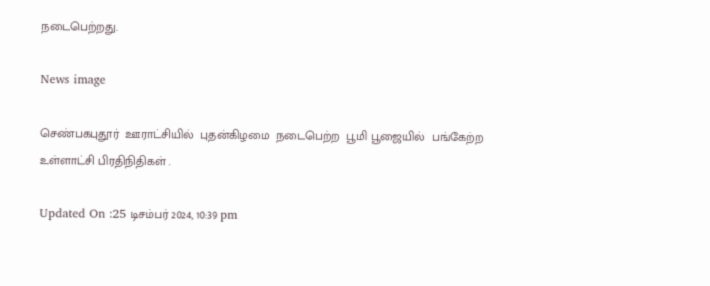நடைபெற்றது.

News image

செண்பகபுதூர்  ஊராட்சியில்  புதன்கிழமை  நடைபெற்ற  பூமி பூஜையில்  பங்கேற்ற  உள்ளாட்சி பிரதிநிதிகள் .

Updated On :25 டிசம்பர் 2024, 10:39 pm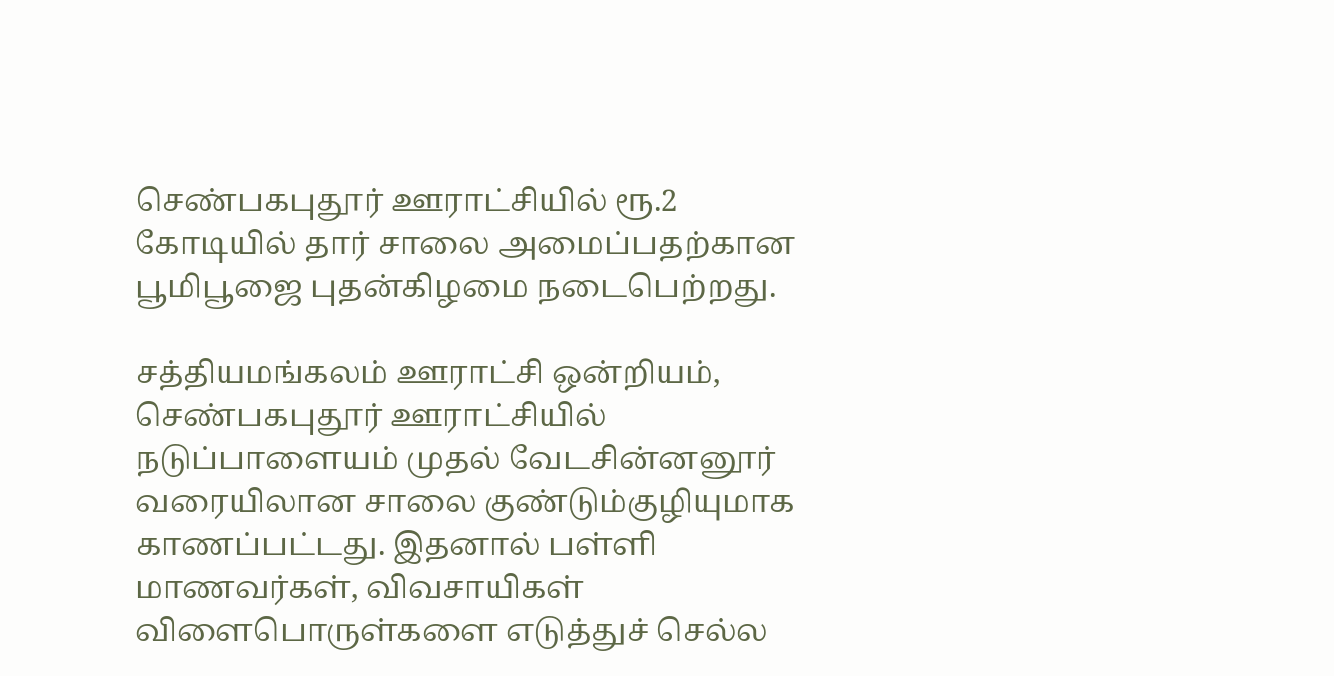செண்பகபுதூர் ஊராட்சியில் ரூ.2 கோடியில் தார் சாலை அமைப்பதற்கான பூமிபூஜை புதன்கிழமை நடைபெற்றது.

சத்தியமங்கலம் ஊராட்சி ஒன்றியம், செண்பகபுதூர் ஊராட்சியில் நடுப்பாளையம் முதல் வேடசின்னனூர் வரையிலான சாலை குண்டும்குழியுமாக காணப்பட்டது. இதனால் பள்ளி மாணவர்கள், விவசாயிகள் விளைபொருள்களை எடுத்துச் செல்ல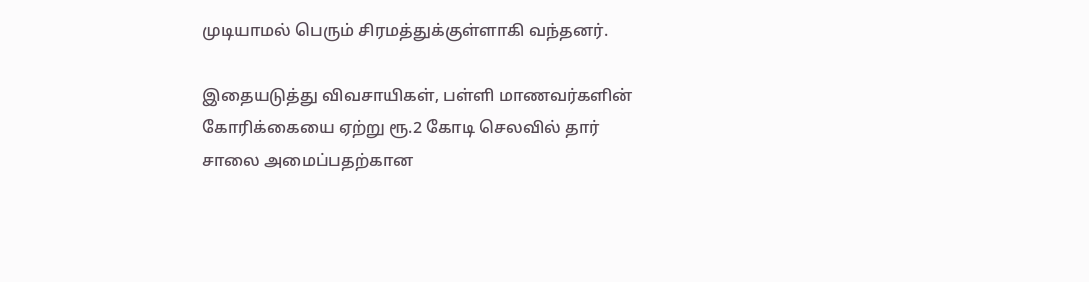முடியாமல் பெரும் சிரமத்துக்குள்ளாகி வந்தனர்.

இதையடுத்து விவசாயிகள், பள்ளி மாணவர்களின் கோரிக்கையை ஏற்று ரூ.2 கோடி செலவில் தார் சாலை அமைப்பதற்கான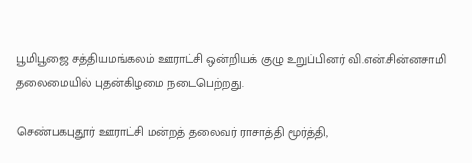பூமிபூஜை சத்தியமங்கலம் ஊராட்சி ஒன்றியக் குழு உறுப்பினர் வி.என்.சின்னசாமி தலைமையில் புதன்கிழமை நடைபெற்றது.

செண்பகபுதூர் ஊராட்சி மன்றத் தலைவர் ராசாத்தி மூர்த்தி,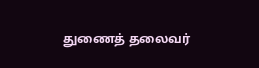துணைத் தலைவர்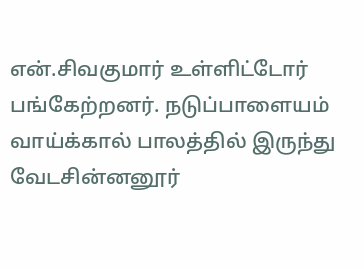என்.சிவகுமார் உள்ளிட்டோர் பங்கேற்றனர். நடுப்பாளையம் வாய்க்கால் பாலத்தில் இருந்து வேடசின்னனூர்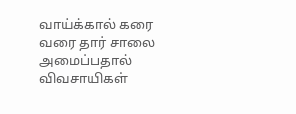வாய்க்கால் கரை வரை தார் சாலை அமைப்பதால் விவசாயிகள்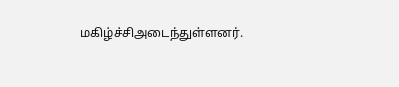மகிழ்ச்சிஅடைந்துள்ளனர்.